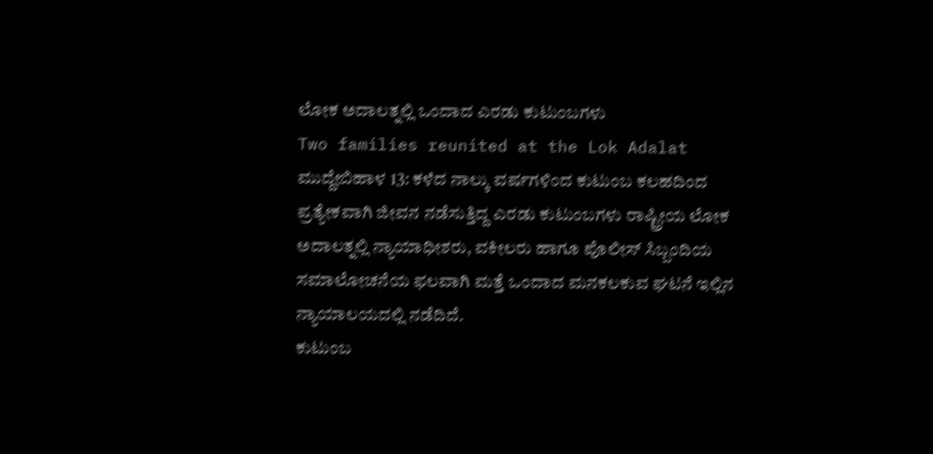ಲೋಕ ಅದಾಲತ್ನಲ್ಲಿ ಒಂದಾದ ಎರಡು ಕುಟುಂಬಗಳು
Two families reunited at the Lok Adalat
ಮುದ್ದೇಬಿಹಾಳ 13: ಕಳೆದ ನಾಲ್ಕು ವರ್ಷಗಳಿಂದ ಕುಟುಂಬ ಕಲಹದಿಂದ ಪ್ರತ್ಯೇಕವಾಗಿ ಜೀವನ ನಡೆಸುತ್ತಿದ್ದ ಎರಡು ಕುಟುಂಬಗಳು ರಾಷ್ಟ್ರೀಯ ಲೋಕ ಅದಾಲತ್ನಲ್ಲಿ ನ್ಯಾಯಾಧೀಶರು, ವಕೀಲರು ಹಾಗೂ ಪೊಲೀಸ್ ಸಿಬ್ಬಂದಿಯ ಸಮಾಲೋಚನೆಯ ಫಲವಾಗಿ ಮತ್ತೆ ಒಂದಾದ ಮನಕಲಕುವ ಘಟನೆ ಇಲ್ಲಿನ ನ್ಯಾಯಾಲಯದಲ್ಲಿ ನಡೆದಿದೆ.
ಕುಟುಂಬ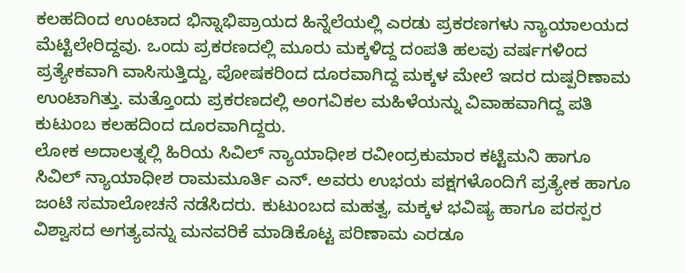ಕಲಹದಿಂದ ಉಂಟಾದ ಭಿನ್ನಾಭಿಪ್ರಾಯದ ಹಿನ್ನೆಲೆಯಲ್ಲಿ ಎರಡು ಪ್ರಕರಣಗಳು ನ್ಯಾಯಾಲಯದ ಮೆಟ್ಟಿಲೇರಿದ್ದವು. ಒಂದು ಪ್ರಕರಣದಲ್ಲಿ ಮೂರು ಮಕ್ಕಳಿದ್ದ ದಂಪತಿ ಹಲವು ವರ್ಷಗಳಿಂದ ಪ್ರತ್ಯೇಕವಾಗಿ ವಾಸಿಸುತ್ತಿದ್ದು, ಪೋಷಕರಿಂದ ದೂರವಾಗಿದ್ದ ಮಕ್ಕಳ ಮೇಲೆ ಇದರ ದುಷ್ಪರಿಣಾಮ ಉಂಟಾಗಿತ್ತು. ಮತ್ತೊಂದು ಪ್ರಕರಣದಲ್ಲಿ ಅಂಗವಿಕಲ ಮಹಿಳೆಯನ್ನು ವಿವಾಹವಾಗಿದ್ದ ಪತಿ ಕುಟುಂಬ ಕಲಹದಿಂದ ದೂರವಾಗಿದ್ದರು.
ಲೋಕ ಅದಾಲತ್ನಲ್ಲಿ ಹಿರಿಯ ಸಿವಿಲ್ ನ್ಯಾಯಾಧೀಶ ರವೀಂದ್ರಕುಮಾರ ಕಟ್ಟಿಮನಿ ಹಾಗೂ ಸಿವಿಲ್ ನ್ಯಾಯಾಧೀಶ ರಾಮಮೂರ್ತಿ ಎನ್. ಅವರು ಉಭಯ ಪಕ್ಷಗಳೊಂದಿಗೆ ಪ್ರತ್ಯೇಕ ಹಾಗೂ ಜಂಟಿ ಸಮಾಲೋಚನೆ ನಡೆಸಿದರು. ಕುಟುಂಬದ ಮಹತ್ವ, ಮಕ್ಕಳ ಭವಿಷ್ಯ ಹಾಗೂ ಪರಸ್ಪರ ವಿಶ್ವಾಸದ ಅಗತ್ಯವನ್ನು ಮನವರಿಕೆ ಮಾಡಿಕೊಟ್ಟ ಪರಿಣಾಮ ಎರಡೂ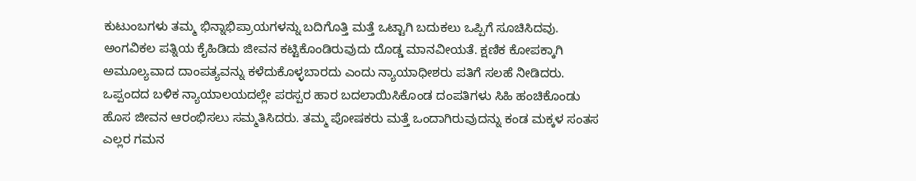ಕುಟುಂಬಗಳು ತಮ್ಮ ಭಿನ್ನಾಭಿಪ್ರಾಯಗಳನ್ನು ಬದಿಗೊತ್ತಿ ಮತ್ತೆ ಒಟ್ಟಾಗಿ ಬದುಕಲು ಒಪ್ಪಿಗೆ ಸೂಚಿಸಿದವು.
ಅಂಗವಿಕಲ ಪತ್ನಿಯ ಕೈಹಿಡಿದು ಜೀವನ ಕಟ್ಟಿಕೊಂಡಿರುವುದು ದೊಡ್ಡ ಮಾನವೀಯತೆ. ಕ್ಷಣಿಕ ಕೋಪಕ್ಕಾಗಿ ಅಮೂಲ್ಯವಾದ ದಾಂಪತ್ಯವನ್ನು ಕಳೆದುಕೊಳ್ಳಬಾರದು ಎಂದು ನ್ಯಾಯಾಧೀಶರು ಪತಿಗೆ ಸಲಹೆ ನೀಡಿದರು.
ಒಪ್ಪಂದದ ಬಳಿಕ ನ್ಯಾಯಾಲಯದಲ್ಲೇ ಪರಸ್ಪರ ಹಾರ ಬದಲಾಯಿಸಿಕೊಂಡ ದಂಪತಿಗಳು ಸಿಹಿ ಹಂಚಿಕೊಂಡು ಹೊಸ ಜೀವನ ಆರಂಭಿಸಲು ಸಮ್ಮತಿಸಿದರು. ತಮ್ಮ ಪೋಷಕರು ಮತ್ತೆ ಒಂದಾಗಿರುವುದನ್ನು ಕಂಡ ಮಕ್ಕಳ ಸಂತಸ ಎಲ್ಲರ ಗಮನ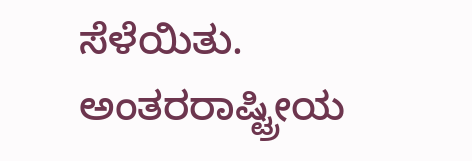ಸೆಳೆಯಿತು.
ಅಂತರರಾಷ್ಟ್ರೀಯ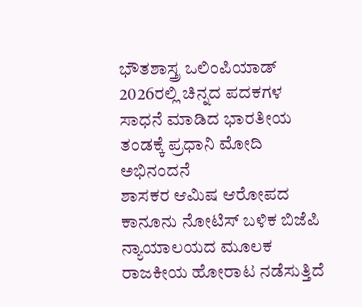ಭೌತಶಾಸ್ತ್ರ ಒಲಿಂಪಿಯಾಡ್ 2026ರಲ್ಲಿ ಚಿನ್ನದ ಪದಕಗಳ ಸಾಧನೆ ಮಾಡಿದ ಭಾರತೀಯ ತಂಡಕ್ಕೆ ಪ್ರಧಾನಿ ಮೋದಿ ಅಭಿನಂದನೆ
ಶಾಸಕರ ಆಮಿಷ ಆರೋಪದ ಕಾನೂನು ನೋಟಿಸ್ ಬಳಿಕ ಬಿಜೆಪಿ ನ್ಯಾಯಾಲಯದ ಮೂಲಕ ರಾಜಕೀಯ ಹೋರಾಟ ನಡೆಸುತ್ತಿದೆ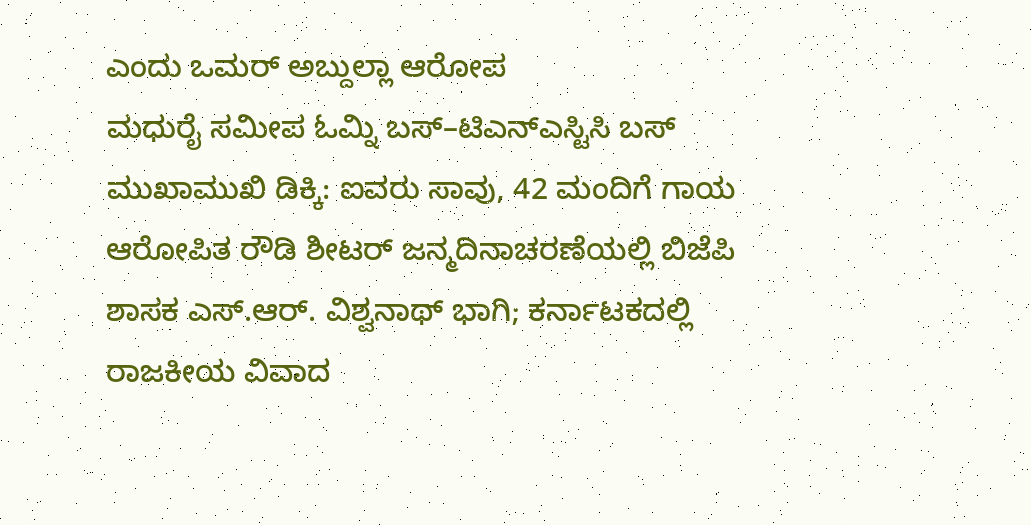ಎಂದು ಒಮರ್ ಅಬ್ದುಲ್ಲಾ ಆರೋಪ
ಮಧುರೈ ಸಮೀಪ ಓಮ್ನಿ ಬಸ್–ಟಿಎನ್ಎಸ್ಟಿಸಿ ಬಸ್ ಮುಖಾಮುಖಿ ಡಿಕ್ಕಿ: ಐವರು ಸಾವು, 42 ಮಂದಿಗೆ ಗಾಯ
ಆರೋಪಿತ ರೌಡಿ ಶೀಟರ್ ಜನ್ಮದಿನಾಚರಣೆಯಲ್ಲಿ ಬಿಜೆಪಿ ಶಾಸಕ ಎಸ್.ಆರ್. ವಿಶ್ವನಾಥ್ ಭಾಗಿ; ಕರ್ನಾಟಕದಲ್ಲಿ ರಾಜಕೀಯ ವಿವಾದ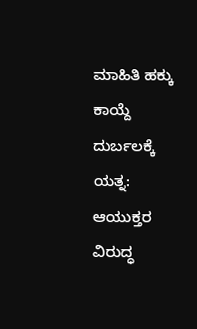ಮಾಹಿತಿ ಹಕ್ಕು ಕಾಯ್ದೆ ದುರ್ಬಲಕ್ಕೆ ಯತ್ನ: ಆಯುಕ್ತರ ವಿರುದ್ಧ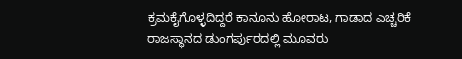ಕ್ರಮಕೈಗೊಳ್ಳದಿದ್ದರೆ ಕಾನೂನು ಹೋರಾಟ, ಗಾಡಾದ ಎಚ್ಚರಿಕೆ
ರಾಜಸ್ಥಾನದ ಡುಂಗರ್ಪುರದಲ್ಲಿ ಮೂವರು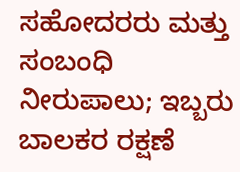ಸಹೋದರರು ಮತ್ತು ಸಂಬಂಧಿ ನೀರುಪಾಲು; ಇಬ್ಬರು ಬಾಲಕರ ರಕ್ಷಣೆ